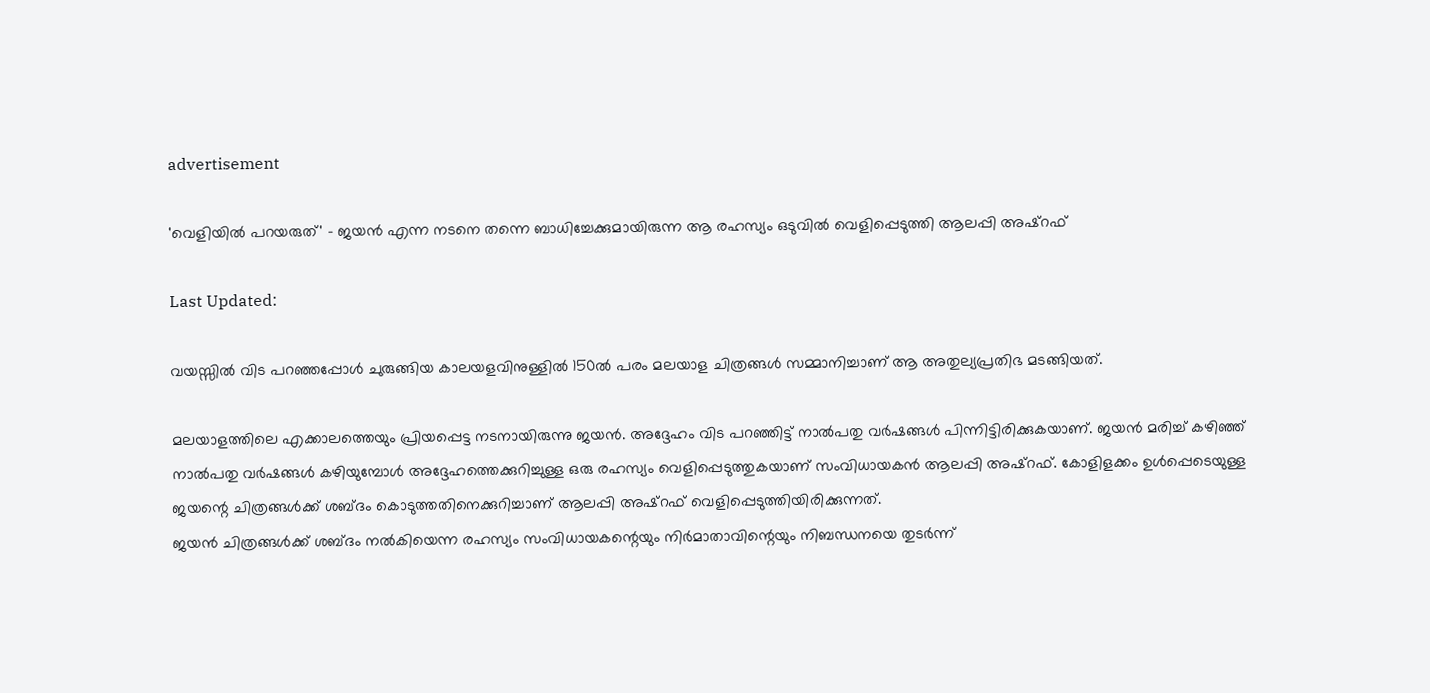advertisement

'വെളിയിൽ പറയരുത്' - ജയൻ എന്ന നടനെ തന്നെ ബാധിച്ചേക്കുമായിരുന്ന ആ രഹസ്യം ഒടുവിൽ വെളിപ്പെടുത്തി ആലപ്പി അഷ്റഫ്

Last Updated:

വയസ്സിൽ വിട പറഞ്ഞപ്പോൾ ചുരുങ്ങിയ കാലയളവിനുള്ളിൽ 150ൽ പരം മലയാള ചിത്രങ്ങൾ സമ്മാനിച്ചാണ് ആ അതുല്യപ്രതിഭ മടങ്ങിയത്.

മലയാളത്തിലെ എക്കാലത്തെയും പ്രിയപ്പെട്ട നടനായിരുന്നു ജയൻ. അദ്ദേഹം വിട പറഞ്ഞിട്ട് നാൽപതു വർഷങ്ങൾ പിന്നിട്ടിരിക്കുകയാണ്. ജയൻ മരിച്ച് കഴിഞ്ഞ് നാൽപതു വർഷങ്ങൾ കഴിയുമ്പോൾ അദ്ദേഹത്തെക്കുറിച്ചുള്ള ഒരു രഹസ്യം വെളിപ്പെടുത്തുകയാണ് സംവിധായകൻ ആലപ്പി അഷ്റഫ്. കോളിളക്കം ഉൾപ്പെടെയുള്ള ജയന്റെ ചിത്രങ്ങൾക്ക് ശബ്ദം കൊടുത്തതിനെക്കുറിച്ചാണ് ആലപ്പി അഷ്റഫ് വെളിപ്പെടുത്തിയിരിക്കുന്നത്.
ജയൻ ചിത്രങ്ങൾക്ക് ശബ്ദം നൽകിയെന്ന രഹസ്യം സംവിധായകന്റെയും നിർമാതാവിന്റെയും നിബന്ധനയെ തുടർന്ന്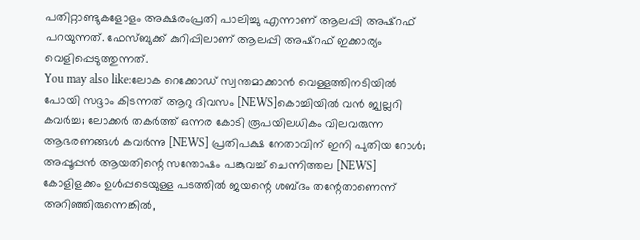പതിറ്റാണ്ടുകളോളം അക്ഷരംപ്രതി പാലിച്ചു എന്നാണ് ആലപ്പി അഷ്റഫ് പറയുന്നത്. ഫേസ്ബുക്ക് കുറിപ്പിലാണ് ആലപ്പി അഷ്റഫ് ഇക്കാര്യം വെളിപ്പെടുത്തുന്നത്.
You may also like:ലോക റെക്കോഡ് സ്വന്തമാക്കാൻ വെള്ളത്തിനടിയിൽ പോയി സദ്ദാം കിടന്നത് ആറു ദിവസം [NEWS]കൊച്ചിയിൽ വൻ ജ്വല്ലറി കവർച്ച; ലോക്കർ തകർത്ത് ഒന്നര കോടി രൂപയിലധികം വിലവരുന്ന ആഭരണങ്ങൾ കവർന്നു [NEWS] പ്രതിപക്ഷ നേതാവിന് ഇനി പുതിയ റോൾ; അപ്പൂപ്പൻ ആയതിന്റെ സന്തോഷം പങ്കുവച്ച് ചെന്നിത്തല [NEWS]
കോളിളക്കം ഉൾപ്പടെയുള്ള പടത്തിൽ ജയന്റെ ശബ്ദം തന്റേതാണെന്ന് അറിഞ്ഞിരുന്നെങ്കിൽ,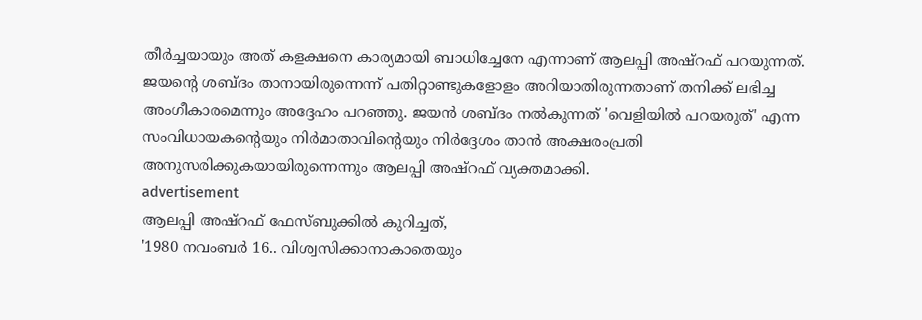തീർച്ചയായും അത് കളക്ഷനെ കാര്യമായി ബാധിച്ചേനേ എന്നാണ് ആലപ്പി അഷ്റഫ് പറയുന്നത്. ജയന്റെ ശബ്ദം താനായിരുന്നെന്ന് പതിറ്റാണ്ടുകളോളം അറിയാതിരുന്നതാണ് തനിക്ക് ലഭിച്ച അംഗീകാരമെന്നും അദ്ദേഹം പറഞ്ഞു. ജയൻ ശബ്ദം നൽകുന്നത് 'വെളിയിൽ പറയരുത്' എന്ന സംവിധായകന്റെയും നിർമാതാവിന്റെയും നിർദ്ദേശം താൻ അക്ഷരംപ്രതി അനുസരിക്കുകയായിരുന്നെന്നും ആലപ്പി അഷ്റഫ് വ്യക്തമാക്കി.
advertisement
ആലപ്പി അഷ്റഫ് ഫേസ്ബുക്കിൽ കുറിച്ചത്,
'1980 നവംബർ 16.. വിശ്വസിക്കാനാകാതെയും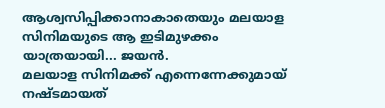ആശ്വസിപ്പിക്കാനാകാതെയും മലയാള സിനിമയുടെ ആ ഇടിമുഴക്കം യാത്രയായി... ജയൻ.
മലയാള സിനിമക്ക് എന്നെന്നേക്കുമായ് നഷ്ടമായത്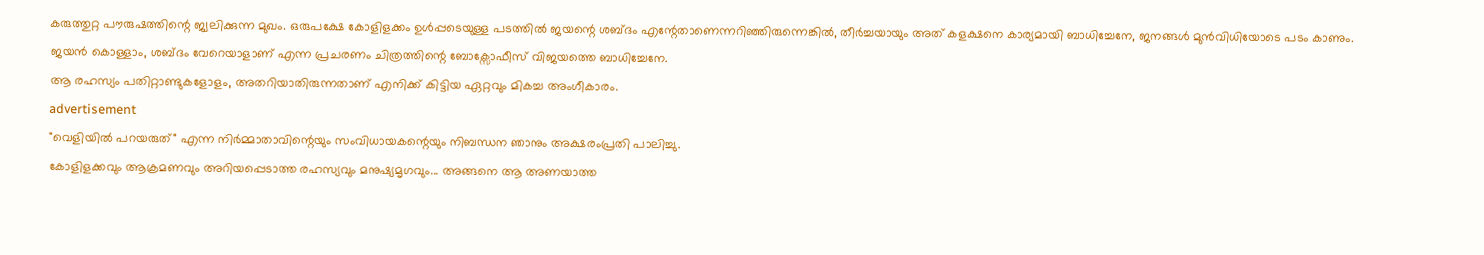കരുത്തുറ്റ പൗരുഷത്തിന്റെ ജ്വലിക്കുന്ന മുഖം. ഒരുപക്ഷേ കോളിളക്കം ഉൾപ്പടെയുള്ള പടത്തിൽ ജയന്റെ ശബ്ദം എന്റേതാണെന്നറിഞ്ഞിരുന്നെങ്കിൽ, തീർച്ചയായും അത് കളക്ഷനെ കാര്യമായി ബാധിച്ചേനേ, ജനങ്ങൾ മുൻവിധിയോടെ പടം കാണും.
ജയൻ കൊള്ളാം, ശബ്ദം വേറെയാളാണ് എന്ന പ്രചരണം ചിത്രത്തിന്റെ ബോക്സോഫീസ് വിജയത്തെ ബാധിച്ചേനേ.
ആ രഹസ്യം പതിറ്റാണ്ടുകളോളം, അതറിയാതിരുന്നതാണ് എനിക്ക് കിട്ടിയ ഏറ്റവും മികച്ച അംഗീകാരം.
advertisement
"വെളിയിൽ പറയരുത്" എന്ന നിർമ്മാതാവിന്റെയും സംവിധായകന്റെയും നിബന്ധന ഞാനും അക്ഷരംപ്രതി പാലിച്ചു.
കോളിളക്കവും ആക്രമണവും അറിയപ്പെടാത്ത രഹസ്യവും മനുഷ്യമൃഗവും... അങ്ങനെ ആ അണയാത്ത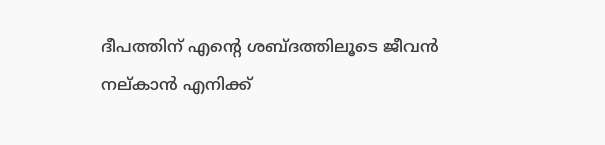ദീപത്തിന് എന്റെ ശബ്ദത്തിലൂടെ ജീവൻ നല്കാൻ എനിക്ക്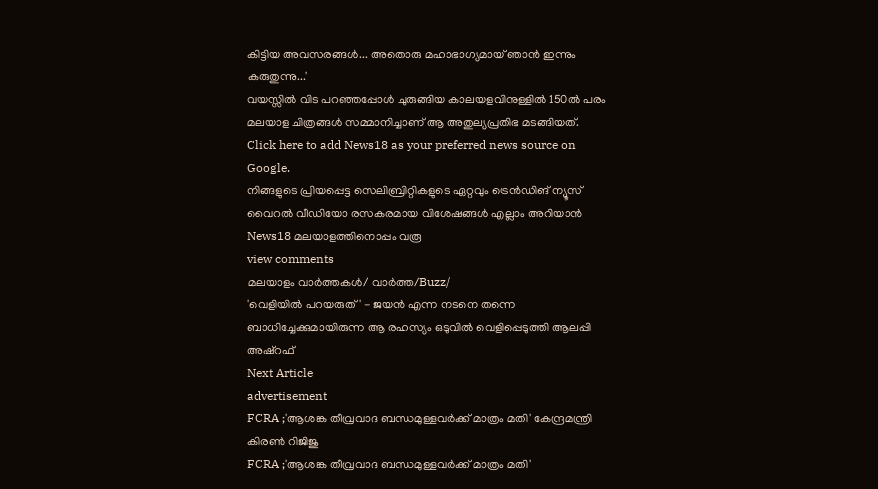കിട്ടിയ അവസരങ്ങൾ... അതൊരു മഹാഭാഗ്യമായ് ഞാൻ ഇന്നും കരുതുന്നു...'
വയസ്സിൽ വിട പറഞ്ഞപ്പോൾ ചുരുങ്ങിയ കാലയളവിനുള്ളിൽ 150ൽ പരം മലയാള ചിത്രങ്ങൾ സമ്മാനിച്ചാണ് ആ അതുല്യപ്രതിഭ മടങ്ങിയത്.
Click here to add News18 as your preferred news source on Google.
നിങ്ങളുടെ പ്രിയപ്പെട്ട സെലിബ്രിറ്റികളുടെ ഏറ്റവും ട്രെൻഡിങ് ന്യൂസ് വൈറൽ വീഡിയോ രസകരമായ വിശേഷങ്ങൾ എല്ലാം അറിയാൻ News18 മലയാളത്തിനൊപ്പം വരൂ
view comments
മലയാളം വാർത്തകൾ/ വാർത്ത/Buzz/
'വെളിയിൽ പറയരുത്' - ജയൻ എന്ന നടനെ തന്നെ ബാധിച്ചേക്കുമായിരുന്ന ആ രഹസ്യം ഒടുവിൽ വെളിപ്പെടുത്തി ആലപ്പി അഷ്റഫ്
Next Article
advertisement
FCRA ;'ആശങ്ക തീവ്രവാദ ബന്ധമുള്ളവർക്ക് മാത്രം മതി' കേന്ദ്രമന്ത്രി കിരണ്‍ റിജിജു
FCRA ;'ആശങ്ക തീവ്രവാദ ബന്ധമുള്ളവർക്ക് മാത്രം മതി'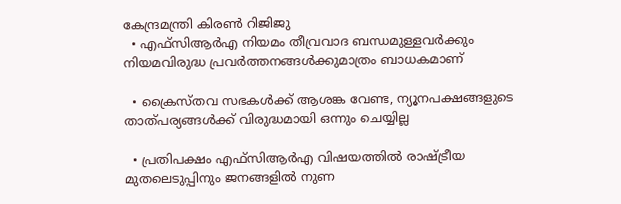കേന്ദ്രമന്ത്രി കിരണ്‍ റിജിജു
  • എഫ്‌സിആർഎ നിയമം തീവ്രവാദ ബന്ധമുള്ളവർക്കും നിയമവിരുദ്ധ പ്രവർത്തനങ്ങൾക്കുമാത്രം ബാധകമാണ്

  • ക്രൈസ്തവ സഭകൾക്ക് ആശങ്ക വേണ്ട, ന്യൂനപക്ഷങ്ങളുടെ താത്പര്യങ്ങൾക്ക് വിരുദ്ധമായി ഒന്നും ചെയ്യില്ല

  • പ്രതിപക്ഷം എഫ്‌സിആർഎ വിഷയത്തിൽ രാഷ്ട്രീയ മുതലെടുപ്പിനും ജനങ്ങളിൽ നുണ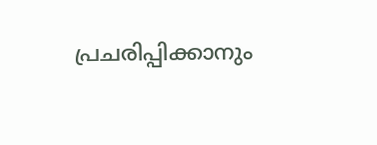പ്രചരിപ്പിക്കാനും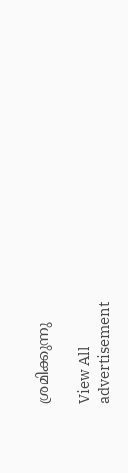ശ്രമിക്കുന്നു

View All
advertisement